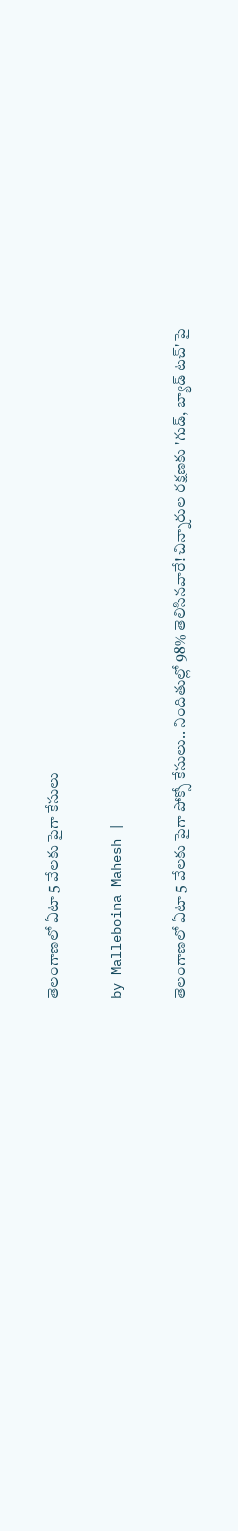తెలంగాణలో ఏటా 5 వేలకు పైగా కేసులు

by Malleboina Mahesh |

తెలంగాణలో ఏటా 5 వేలకు పైగా పోక్సో కేసులు.. నిందితుల్లో 98% తెలిసినవారే! చిన్నారుల రక్షణకు 'గుడ్, బ్యాడ్ టచ్' పై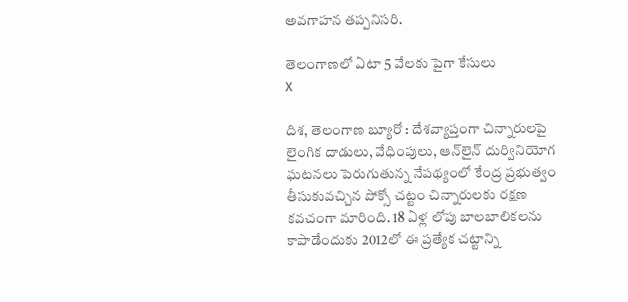అవగాహన తప్పనిసరి.

తెలంగాణలో ఏటా 5 వేలకు పైగా కేసులు
X

దిశ, తెలంగాణ బ్యూరో : దేశవ్యాప్తంగా చిన్నారులపై లైంగిక దాడులు, వేధింపులు, ఆన్‌లైన్ దుర్వినియోగ ఘటనలు పెరుగుతున్న నేపథ్యంలో కేంద్ర ప్రభుత్వం తీసుకువచ్చిన పోక్సో చట్టం చిన్నారులకు రక్షణ కవచంగా మారింది. 18 ఏళ్ల లోపు బాలబాలికలను కాపాడేందుకు 2012లో ఈ ప్రత్యేక చట్టాన్ని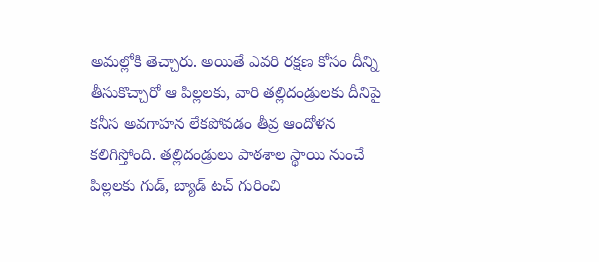అమల్లోకి తెచ్చారు. అయితే ఎవరి రక్షణ కోసం దీన్ని తీసుకొచ్చారో ఆ పిల్లలకు, వారి తల్లిదండ్రులకు దీనిపై కనీస అవగాహన లేకపోవడం తీవ్ర ఆందోళన కలిగిస్తోంది. తల్లిదండ్రులు పాఠశాల స్థాయి నుంచే పిల్లలకు గుడ్, బ్యాడ్ టచ్ గురించి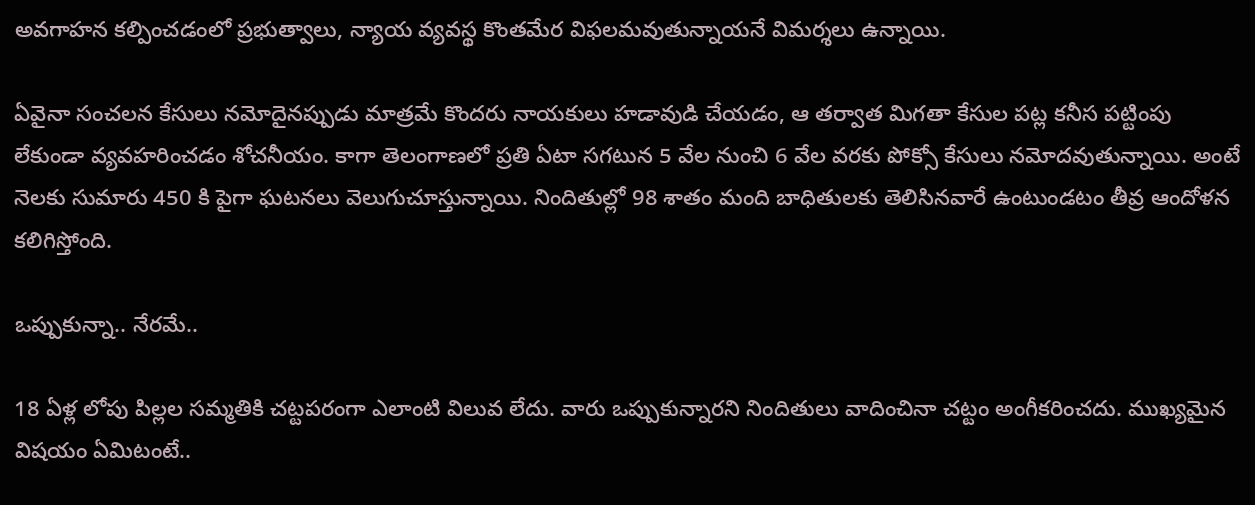అవగాహన కల్పించడంలో ప్రభుత్వాలు, న్యాయ వ్యవస్థ కొంతమేర విఫలమవుతున్నాయనే విమర్శలు ఉన్నాయి.

ఏవైనా సంచలన కేసులు నమోదైనప్పుడు మాత్రమే కొందరు నాయకులు హడావుడి చేయడం, ఆ తర్వాత మిగతా కేసుల పట్ల కనీస పట్టింపు లేకుండా వ్యవహరించడం శోచనీయం. కాగా తెలంగాణలో ప్రతి ఏటా సగటున 5 వేల నుంచి 6 వేల వరకు పోక్సో కేసులు నమోదవుతున్నాయి. అంటే నెలకు సుమారు 450 కి పైగా ఘటనలు వెలుగుచూస్తున్నాయి. నిందితుల్లో 98 శాతం మంది బాధితులకు తెలిసినవారే ఉంటుండటం తీవ్ర ఆందోళన కలిగిస్తోంది.

ఒప్పుకున్నా.. నేరమే..

18 ఏళ్ల లోపు పిల్లల సమ్మతికి చట్టపరంగా ఎలాంటి విలువ లేదు. వారు ఒప్పుకున్నారని నిందితులు వాదించినా చట్టం అంగీకరించదు. ముఖ్యమైన విషయం ఏమిటంటే..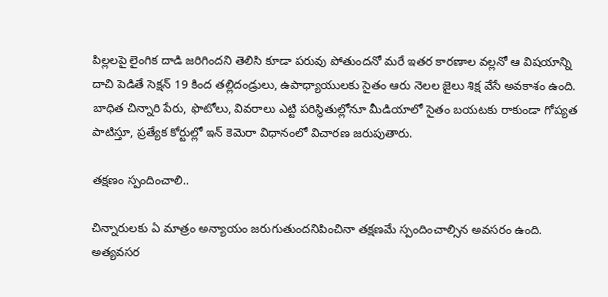పిల్లలపై లైంగిక దాడి జరిగిందని తెలిసి కూడా పరువు పోతుందనో మరే ఇతర కారణాల వల్లనో ఆ విషయాన్ని దాచి పెడితే సెక్షన్ 19 కింద తల్లిదండ్రులు, ఉపాధ్యాయులకు సైతం ఆరు నెలల జైలు శిక్ష వేసే అవకాశం ఉంది. బాధిత చిన్నారి పేరు, ఫొటోలు, వివరాలు ఎట్టి పరిస్థితుల్లోనూ మీడియాలో సైతం బయటకు రాకుండా గోప్యత పాటిస్తూ, ప్రత్యేక కోర్టుల్లో ఇన్ కెమెరా విధానంలో విచారణ జరుపుతారు.

తక్షణం స్పందించాలి..

చిన్నారులకు ఏ మాత్రం అన్యాయం జరుగుతుందనిపించినా తక్షణమే స్పందించాల్సిన అవసరం ఉంది. అత్యవసర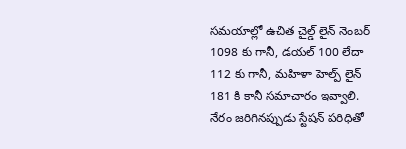సమయాల్లో ఉచిత చైల్డ్ లైన్ నెంబర్ 1098 కు గానీ, డయల్ 100 లేదా 112 కు గానీ, మహిళా హెల్ప్ లైన్ 181 కి కానీ సమాచారం ఇవ్వాలి. నేరం జరిగినప్పుడు స్టేషన్ పరిధితో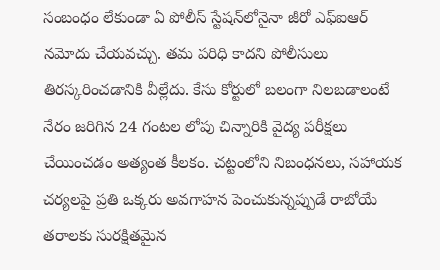సంబంధం లేకుండా ఏ పోలీస్ స్టేషన్‌లోనైనా జీరో ఎఫ్ఐఆర్ నమోదు చేయవచ్చు. తమ పరిధి కాదని పోలీసులు తిరస్కరించడానికి వీల్లేదు. కేసు కోర్టులో బలంగా నిలబడాలంటే నేరం జరిగిన 24 గంటల లోపు చిన్నారికి వైద్య పరీక్షలు చేయించడం అత్యంత కీలకం. చట్టంలోని నిబంధనలు, సహాయక చర్యలపై ప్రతి ఒక్కరు అవగాహన పెంచుకున్నప్పుడే రాబోయే తరాలకు సురక్షితమైన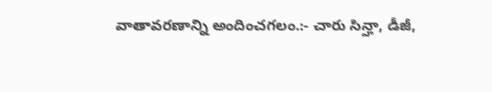వాతావరణాన్ని అందించగలం.:- చారు సిన్హా, డీజీ,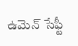ఉమెన్ సేఫ్టీ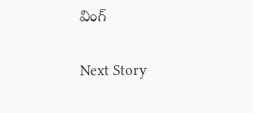వింగ్

Next Story